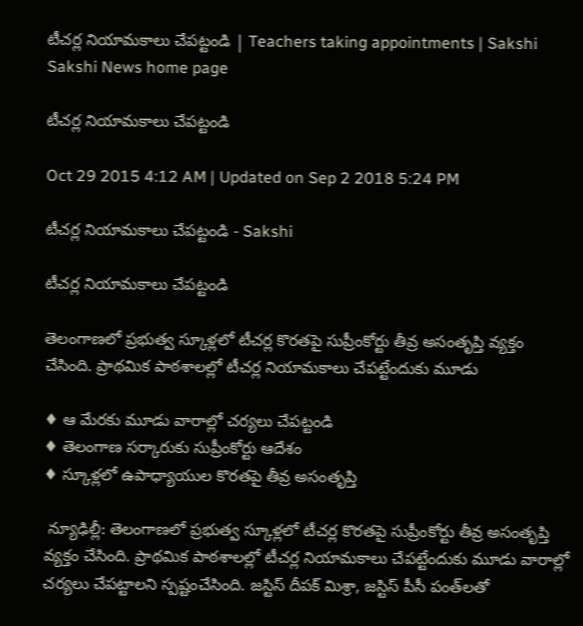టీచర్ల నియామకాలు చేపట్టండి | Teachers taking appointments | Sakshi
Sakshi News home page

టీచర్ల నియామకాలు చేపట్టండి

Oct 29 2015 4:12 AM | Updated on Sep 2 2018 5:24 PM

టీచర్ల నియామకాలు చేపట్టండి - Sakshi

టీచర్ల నియామకాలు చేపట్టండి

తెలంగాణలో ప్రభుత్వ స్కూళ్లలో టీచర్ల కొరతపై సుప్రీంకోర్టు తీవ్ర అసంతృప్తి వ్యక్తం చేసింది. ప్రాథమిక పాఠశాలల్లో టీచర్ల నియామకాలు చేపట్టేందుకు మూడు

♦ ఆ మేరకు మూడు వారాల్లో చర్యలు చేపట్టండి
♦ తెలంగాణ సర్కారుకు సుప్రీంకోర్టు ఆదేశం
♦ స్కూళ్లలో ఉపాధ్యాయుల కొరతపై తీవ్ర అసంతృప్తి

 న్యూఢిల్లీ: తెలంగాణలో ప్రభుత్వ స్కూళ్లలో టీచర్ల కొరతపై సుప్రీంకోర్టు తీవ్ర అసంతృప్తి వ్యక్తం చేసింది. ప్రాథమిక పాఠశాలల్లో టీచర్ల నియామకాలు చేపట్టేందుకు మూడు వారాల్లో చర్యలు చేపట్టాలని స్పష్టంచేసింది. జస్టిస్ దీపక్ మిశ్రా, జస్టిస్ పీసీ పంత్‌లతో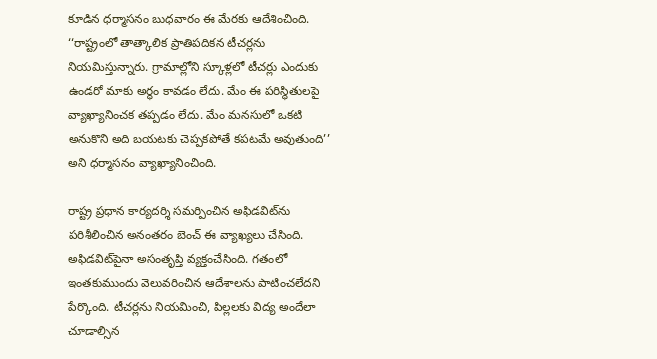కూడిన ధర్మాసనం బుధవారం ఈ మేరకు ఆదేశించింది. ‘‘రాష్ట్రంలో తాత్కాలిక ప్రాతిపదికన టీచర్లను నియమిస్తున్నారు. గ్రామాల్లోని స్కూళ్లలో టీచర్లు ఎందుకు ఉండరో మాకు అర్థం కావడం లేదు. మేం ఈ పరిస్థితులపై వ్యాఖ్యానించక తప్పడం లేదు. మేం మనసులో ఒకటి అనుకొని అది బయటకు చెప్పకపోతే కపటమే అవుతుంది’’ అని ధర్మాసనం వ్యాఖ్యానించింది.

రాష్ట్ర ప్రధాన కార్యదర్శి సమర్పించిన అఫిడవిట్‌ను పరిశీలించిన అనంతరం బెంచ్ ఈ వ్యాఖ్యలు చేసింది. అఫిడవిట్‌పైనా అసంతృప్తి వ్యక్తంచేసింది. గతంలో ఇంతకుముందు వెలువరించిన ఆదేశాలను పాటించలేదని పేర్కొంది. టీచర్లను నియమించి, పిల్లలకు విద్య అందేలా చూడాల్సిన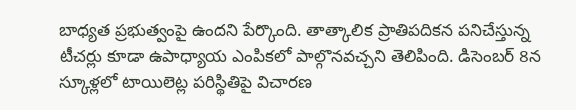బాధ్యత ప్రభుత్వంపై ఉందని పేర్కొంది. తాత్కాలిక ప్రాతిపదికన పనిచేస్తున్న టీచర్లు కూడా ఉపాధ్యాయ ఎంపికలో పాల్గొనవచ్చని తెలిపింది. డిసెంబర్ 8న స్కూళ్లలో టాయిలెట్ల పరిస్థితిపై విచారణ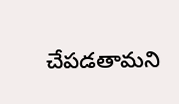చేపడతామని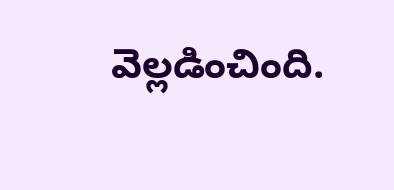వెల్లడించింది.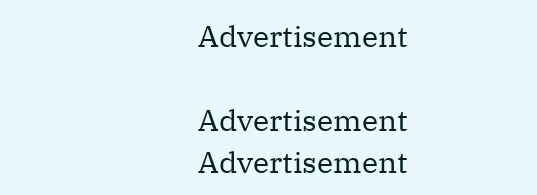Advertisement

Advertisement
Advertisement